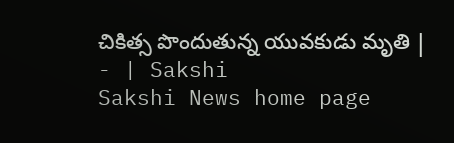చికిత్స పొందుతున్న యువకుడు మృతి | - | Sakshi
Sakshi News home page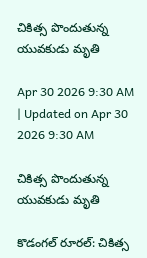చికిత్స పొందుతున్న యువకుడు మృతి

Apr 30 2026 9:30 AM | Updated on Apr 30 2026 9:30 AM

చికిత్స పొందుతున్న యువకుడు మృతి

కొడంగల్‌ రూరల్‌: చికిత్స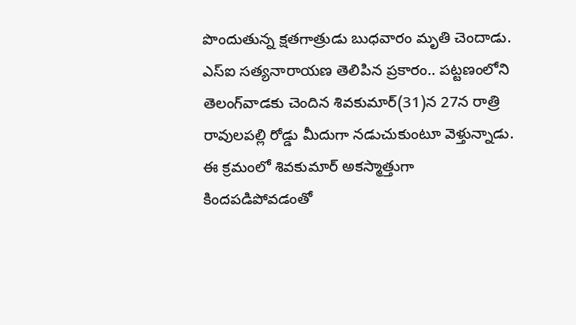పొందుతున్న క్షతగాత్రుడు బుధవారం మృతి చెందాడు. ఎస్‌ఐ సత్యనారాయణ తెలిపిన ప్రకారం.. పట్టణంలోని తెలంగ్‌వాడకు చెందిన శివకుమార్‌(31)న 27న రాత్రి రావులపల్లి రోడ్డు మీదుగా నడుచుకుంటూ వెళ్తున్నాడు. ఈ క్రమంలో శివకుమార్‌ అకస్మాత్తుగా కిందపడిపోవడంతో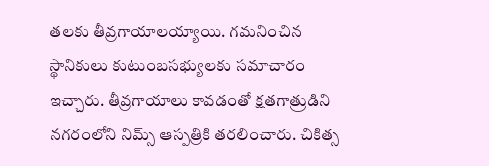తలకు తీవ్రగాయాలయ్యాయి. గమనించిన స్థానికులు కుటుంబసభ్యులకు సమాచారం ఇచ్చారు. తీవ్రగాయాలు కావడంతో క్షతగాత్రుడిని నగరంలోని నిమ్స్‌ ఆస్పత్రికి తరలించారు. చికిత్స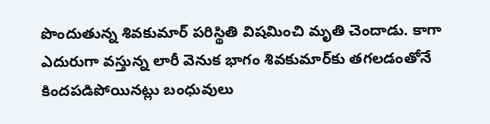పొందుతున్న శివకుమార్‌ పరిస్థితి విషమించి మృతి చెందాడు. కాగా ఎదురుగా వస్తున్న లారీ వెనుక భాగం శివకుమార్‌కు తగలడంతోనే కిందపడిపోయినట్లు బంధువులు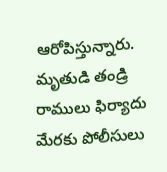ఆరోపిస్తున్నారు. మృతుడి తండ్రి రాములు ఫిర్యాదు మేరకు పోలీసులు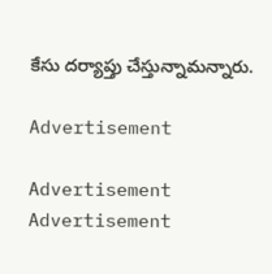కేసు దర్యాప్తు చేస్తున్నామన్నారు.

Advertisement

Advertisement
Advertisement